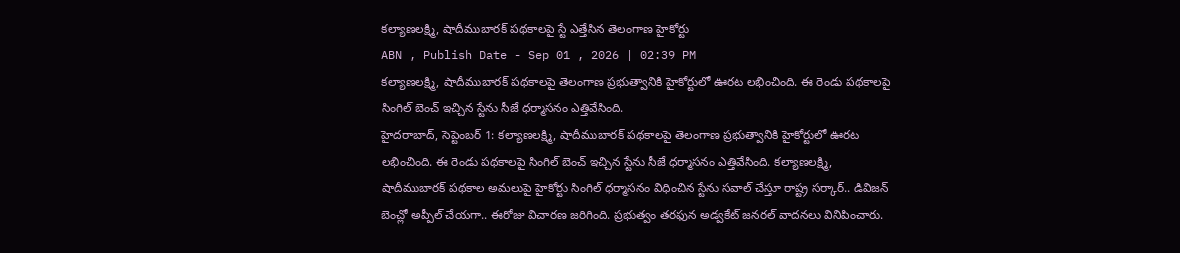కల్యాణలక్ష్మి, షాదీముబారక్ పథకాలపై స్టే ఎత్తేసిన తెలంగాణ హైకోర్టు
ABN , Publish Date - Sep 01 , 2026 | 02:39 PM
కల్యాణలక్ష్మి, షాదీముబారక్ పథకాలపై తెలంగాణ ప్రభుత్వానికి హైకోర్టులో ఊరట లభించింది. ఈ రెండు పథకాలపై సింగిల్ బెంచ్ ఇచ్చిన స్టేను సీజే ధర్మాసనం ఎత్తివేసింది.
హైదరాబాద్, సెప్టెంబర్ 1: కల్యాణలక్ష్మి, షాదీముబారక్ పథకాలపై తెలంగాణ ప్రభుత్వానికి హైకోర్టులో ఊరట లభించింది. ఈ రెండు పథకాలపై సింగిల్ బెంచ్ ఇచ్చిన స్టేను సీజే ధర్మాసనం ఎత్తివేసింది. కల్యాణలక్ష్మి, షాదీముబారక్ పథకాల అమలుపై హైకోర్టు సింగిల్ ధర్మాసనం విధించిన స్టేను సవాల్ చేస్తూ రాష్ట్ర సర్కార్.. డివిజన్ బెంచ్లో అప్పీల్ చేయగా.. ఈరోజు విచారణ జరిగింది. ప్రభుత్వం తరఫున అడ్వకేట్ జనరల్ వాదనలు వినిపించారు.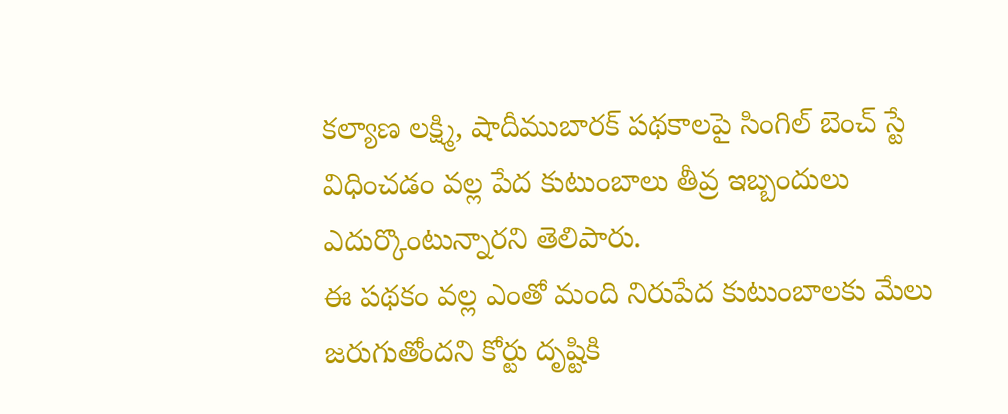కల్యాణ లక్ష్మి, షాదీముబారక్ పథకాలపై సింగిల్ బెంచ్ స్టే విధించడం వల్ల పేద కుటుంబాలు తీవ్ర ఇబ్బందులు ఎదుర్కొంటున్నారని తెలిపారు.
ఈ పథకం వల్ల ఎంతో మంది నిరుపేద కుటుంబాలకు మేలు జరుగుతోందని కోర్టు దృష్టికి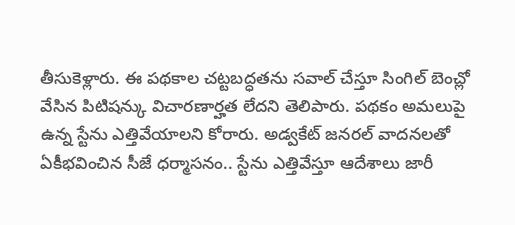తీసుకెళ్లారు. ఈ పథకాల చట్టబద్ధతను సవాల్ చేస్తూ సింగిల్ బెంచ్లో వేసిన పిటిషన్కు విచారణార్హత లేదని తెలిపారు. పథకం అమలుపై ఉన్న స్టేను ఎత్తివేయాలని కోరారు. అడ్వకేట్ జనరల్ వాదనలతో ఏకీభవించిన సీజే ధర్మాసనం.. స్టేను ఎత్తివేస్తూ ఆదేశాలు జారీ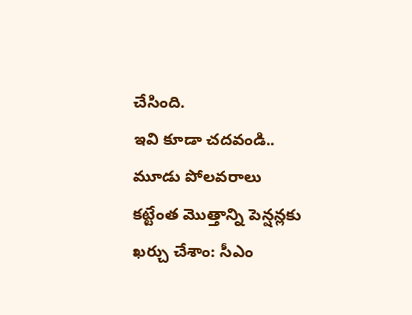చేసింది.
ఇవి కూడా చదవండి..
మూడు పోలవరాలు కట్టేంత మొత్తాన్ని పెన్షన్లకు ఖర్చు చేశాం: సీఎం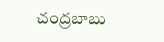చంద్రబాబు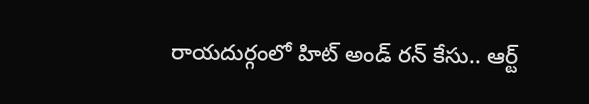రాయదుర్గంలో హిట్ అండ్ రన్ కేసు.. ఆర్ట్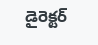డైరెక్టర్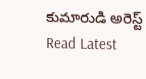కుమారుడి అరెస్ట్
Read Latest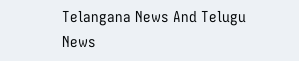Telangana News And Telugu News